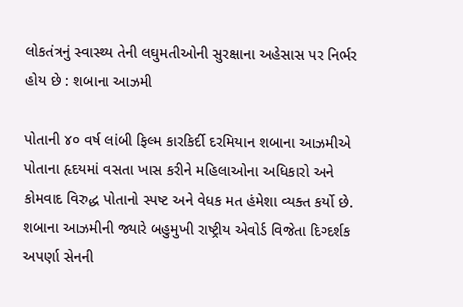લોકતંત્રનું સ્વાસ્થ્ય તેની લઘુમતીઓની સુરક્ષાના અહેસાસ પર નિર્ભર હોય છે : શબાના આઝમી

પોતાની ૪૦ વર્ષ લાંબી ફિલ્મ કારકિર્દી દરમિયાન શબાના આઝમીએ પોતાના હૃદયમાં વસતા ખાસ કરીને મહિલાઓના અધિકારો અને કોમવાદ વિરુદ્ધ પોતાનો સ્પષ્ટ અને વેધક મત હંમેશા વ્યક્ત કર્યો છે. શબાના આઝમીની જ્યારે બહુમુખી રાષ્ટ્રીય એવોર્ડ વિજેતા દિગ્દર્શક અપર્ણા સેનની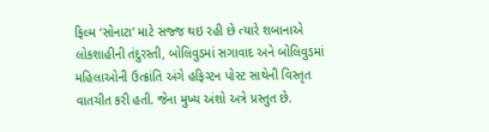ફિલ્મ ‘સોનાટા’ માટે સજ્જ થઇ રહી છે ત્યારે શબાનાએ લોકશાહીની તંદુરસ્તી, બોલિવુડમાં સગાવાદ અને બોલિવુડમાં મહિલાઓની ઉત્ક્રાંતિ અંગે હફિગ્ટન પોસ્ટ સાથેની વિસ્તૃત વાતચીત કરી હતી. જેના મુખ્ય અંશો અત્રે પ્રસ્તુત છે.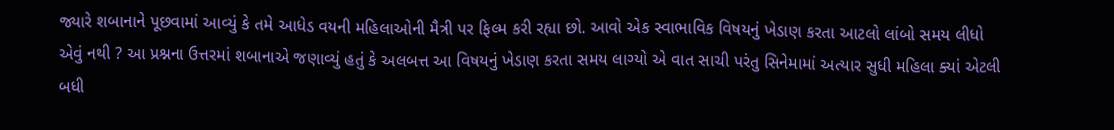જ્યારે શબાનાને પૂછવામાં આવ્યું કે તમે આધેડ વયની મહિલાઓની મૈત્રી પર ફિલ્મ કરી રહ્યા છો. આવો એક સ્વાભાવિક વિષયનું ખેડાણ કરતા આટલો લાંબો સમય લીધો એવું નથી ? આ પ્રશ્નના ઉત્તરમાં શબાનાએ જણાવ્યું હતું કે અલબત્ત આ વિષયનું ખેડાણ કરતા સમય લાગ્યો એ વાત સાચી પરંતુ સિનેમામાં અત્યાર સુધી મહિલા ક્યાં એટલી બધી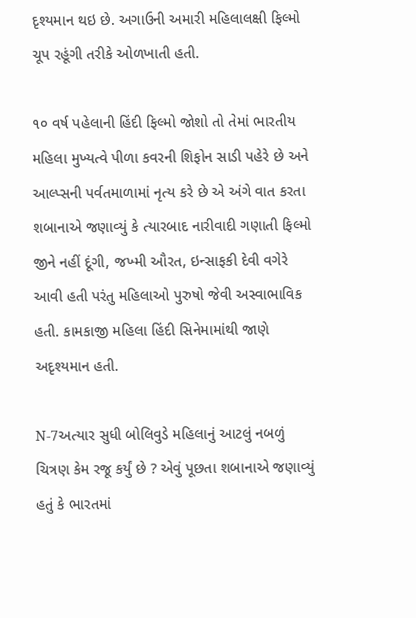દૃશ્યમાન થઇ છે. અગાઉની અમારી મહિલાલક્ષી ફિલ્મો ચૂપ રહૂંગી તરીકે ઓળખાતી હતી.

૧૦ વર્ષ પહેલાની હિંદી ફિલ્મો જોશો તો તેમાં ભારતીય મહિલા મુખ્યત્વે પીળા કવરની શિફોન સાડી પહેરે છે અને આલ્પ્સની પર્વતમાળામાં નૃત્ય કરે છે એ અંગે વાત કરતા શબાનાએ જણાવ્યું કે ત્યારબાદ નારીવાદી ગણાતી ફિલ્મો જીને નહીં દૂંગી, જખ્મી ઔરત, ઇન્સાફકી દેવી વગેરે આવી હતી પરંતુ મહિલાઓ પુરુષો જેવી અસ્વાભાવિક હતી. કામકાજી મહિલા હિંદી સિનેમામાંથી જાણે અદૃશ્યમાન હતી.

N-7અત્યાર સુધી બોલિવુડે મહિલાનું આટલું નબળું ચિત્રણ કેમ રજૂ કર્યું છે ? એવું પૂછતા શબાનાએ જણાવ્યું હતું કે ભારતમાં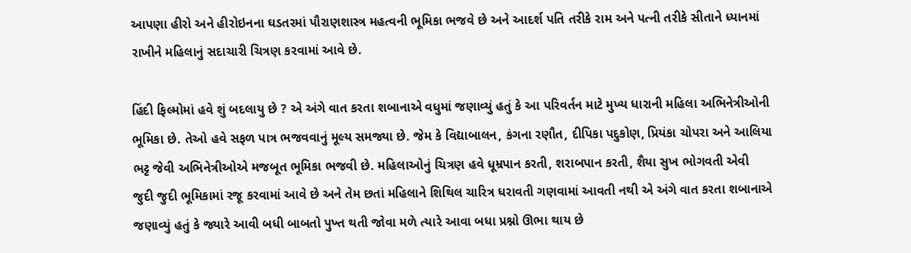આપણા હીરો અને હીરોઇનના ઘડતરમાં પૌરાણશાસ્ત્ર મહત્વની ભૂમિકા ભજવે છે અને આદર્શ પતિ તરીકે રામ અને પત્ની તરીકે સીતાને ધ્યાનમાં રાખીને મહિલાનું સદાચારી ચિત્રણ કરવામાં આવે છે.

હિંદી ફિલ્મોમાં હવે શું બદલાયુ છે ? એ અંગે વાત કરતા શબાનાએ વધુમાં જણાવ્યું હતું કે આ પરિવર્તન માટે મુખ્ય ધારાની મહિલા અભિનેત્રીઓની ભૂમિકા છે. તેઓ હવે સફળ પાત્ર ભજવવાનું મૂલ્ય સમજ્યા છે. જેમ કે વિદ્યાબાલન, કંગના રણૌત, દીપિકા પદુકોણ, પ્રિયંકા ચોપરા અને આલિયા ભટ્ટ જેવી અભિનેત્રીઓએ મજબૂત ભૂમિકા ભજવી છે. મહિલાઓનું ચિત્રણ હવે ધૂમ્રપાન કરતી, શરાબપાન કરતી, શૈયા સુખ ભોગવતી એવી જુદી જુદી ભૂમિકામાં રજૂ કરવામાં આવે છે અને તેમ છતાં મહિલાને શિથિલ ચારિત્ર ધરાવતી ગણવામાં આવતી નથી એ અંગે વાત કરતા શબાનાએ જણાવ્યું હતું કે જ્યારે આવી બધી બાબતો પુખ્ત થતી જોવા મળે ત્યારે આવા બધા પ્રશ્નો ઊભા થાય છે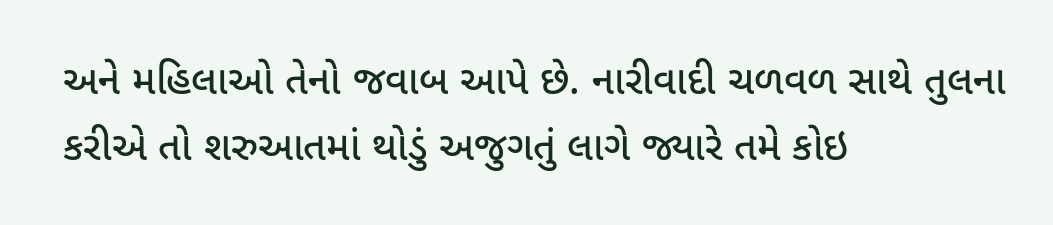અને મહિલાઓ તેનો જવાબ આપે છે. નારીવાદી ચળવળ સાથે તુલના કરીએ તો શરુઆતમાં થોડું અજુગતું લાગે જ્યારે તમે કોઇ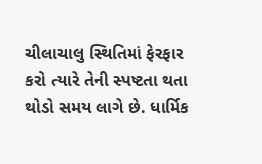ચીલાચાલુ સ્થિતિમાં ફેરફાર કરો ત્યારે તેની સ્પષ્ટતા થતા થોડો સમય લાગે છે. ધાર્મિક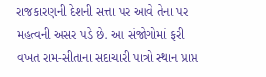રાજકારણની દેશની સત્તા પર આવે તેના પર મહત્વની અસર પડે છે. આ સંજોગોમાં ફરી વખત રામ-સીતાના સદાચારી પાત્રો સ્થાન પ્રાપ્ત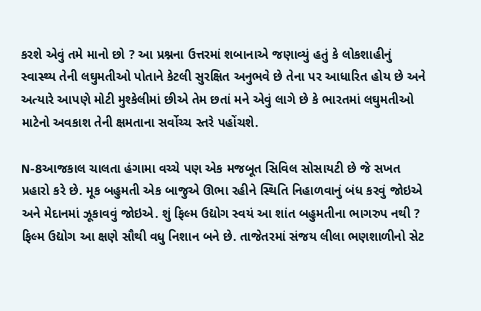કરશે એવું તમે માનો છો ? આ પ્રશ્નના ઉત્તરમાં શબાનાએ જણાવ્યું હતું કે લોકશાહીનું સ્વાસ્થ્ય તેની લઘુમતીઓ પોતાને કેટલી સુરક્ષિત અનુભવે છે તેના પર આધારિત હોય છે અને અત્યારે આપણે મોટી મુશ્કેલીમાં છીએ તેમ છતાં મને એવું લાગે છે કે ભારતમાં લઘુમતીઓ માટેનો અવકાશ તેની ક્ષમતાના સર્વોચ્ચ સ્તરે પહોંચશે.

N-8આજકાલ ચાલતા હંગામા વચ્ચે પણ એક મજબૂત સિવિલ સોસાયટી છે જે સખત પ્રહારો કરે છે. મૂક બહુમતી એક બાજુએ ઊભા રહીને સ્થિતિ નિહાળવાનું બંધ કરવું જોઇએ અને મેદાનમાં ઝૂકાવવું જોઇએ. શું ફિલ્મ ઉદ્યોગ સ્વયં આ શાંત બહુમતીના ભાગરુપ નથી ? ફિલ્મ ઉદ્યોગ આ ક્ષણે સૌથી વધુ નિશાન બને છે. તાજેતરમાં સંજય લીલા ભણશાળીનો સેટ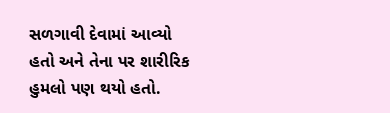સળગાવી દેવામાં આવ્યો હતો અને તેના પર શારીરિક હુમલો પણ થયો હતો.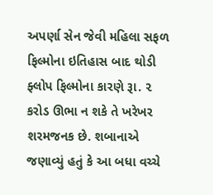અપર્ણા સેન જેવી મહિલા સફળ ફિલ્મોના ઇતિહાસ બાદ થોડી ફ્લોપ ફિલ્મોના કારણે રૂા. ૨ કરોડ ઊભા ન શકે તે ખરેખર શરમજનક છે. શબાનાએ જણાવ્યું હતું કે આ બધા વચ્ચે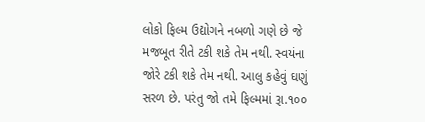લોકો ફિલ્મ ઉદ્યોગને નબળો ગણે છે જે મજબૂત રીતે ટકી શકે તેમ નથી. સ્વયંના જોરે ટકી શકે તેમ નથી. આલુ કહેવું ઘણું સરળ છે. પરંતુ જો તમે ફિલ્મમાં રૂા.૧૦૦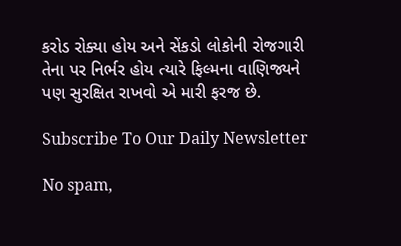કરોડ રોક્યા હોય અને સેંકડો લોકોની રોજગારી તેના પર નિર્ભર હોય ત્યારે ફિલ્મના વાણિજ્યને પણ સુરક્ષિત રાખવો એ મારી ફરજ છે.

Subscribe To Our Daily Newsletter

No spam,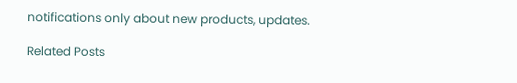notifications only about new products, updates.

Related Posts